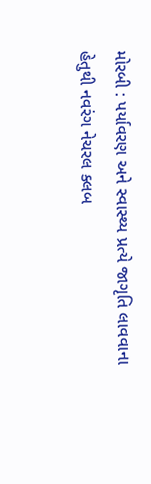મોરબી : પર્યાવરણ અને સ્વાસ્થ્ય પ્રત્યે જાગૃતિ લાવવાના હેતુથી નવરંગ નેચરલ ક્લબ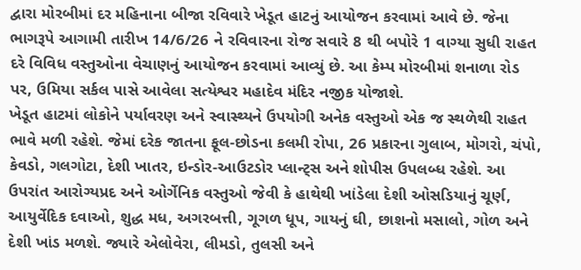દ્વારા મોરબીમાં દર મહિનાના બીજા રવિવારે ખેડૂત હાટનું આયોજન કરવામાં આવે છે. જેના ભાગરૂપે આગામી તારીખ 14/6/26 ને રવિવારના રોજ સવારે 8 થી બપોરે 1 વાગ્યા સુધી રાહત દરે વિવિધ વસ્તુઓના વેચાણનું આયોજન કરવામાં આવ્યું છે. આ કેમ્પ મોરબીમાં શનાળા રોડ પર, ઉમિયા સર્કલ પાસે આવેલા સત્યેશ્વર મહાદેવ મંદિર નજીક યોજાશે.
ખેડૂત હાટમાં લોકોને પર્યાવરણ અને સ્વાસ્થ્યને ઉપયોગી અનેક વસ્તુઓ એક જ સ્થળેથી રાહત ભાવે મળી રહેશે. જેમાં દરેક જાતના ફૂલ-છોડના કલમી રોપા, 26 પ્રકારના ગુલાબ, મોગરો, ચંપો, કેવડો, ગલગોટા, દેશી ખાતર, ઇન્ડોર-આઉટડોર પ્લાન્ટ્સ અને શોપીસ ઉપલબ્ધ રહેશે. આ ઉપરાંત આરોગ્યપ્રદ અને ઓર્ગેનિક વસ્તુઓ જેવી કે હાથેથી ખાંડેલા દેશી ઓસડિયાનું ચૂર્ણ, આયુર્વેદિક દવાઓ, શુદ્ધ મધ, અગરબત્તી, ગૂગળ ધૂપ, ગાયનું ઘી, છાશનો મસાલો, ગોળ અને દેશી ખાંડ મળશે. જ્યારે એલોવેરા, લીમડો, તુલસી અને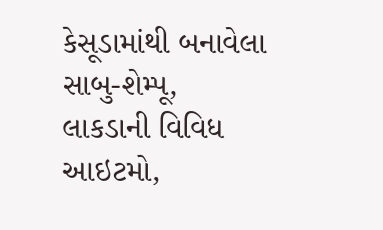કેસૂડામાંથી બનાવેલા સાબુ-શેમ્પૂ, લાકડાની વિવિધ આઇટમો,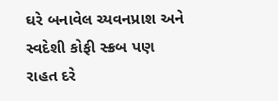ઘરે બનાવેલ ચ્યવનપ્રાશ અને સ્વદેશી કોફી સ્ક્રબ પણ રાહત દરે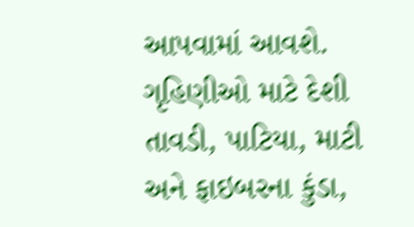આપવામાં આવશે.
ગૃહિણીઓ માટે દેશી તાવડી, પાટિયા, માટી અને ફાઇબરના કુંડા,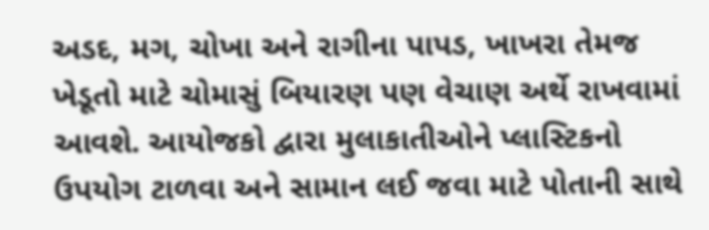અડદ, મગ, ચોખા અને રાગીના પાપડ, ખાખરા તેમજ ખેડૂતો માટે ચોમાસું બિયારણ પણ વેચાણ અર્થે રાખવામાં આવશે. આયોજકો દ્વારા મુલાકાતીઓને પ્લાસ્ટિકનો ઉપયોગ ટાળવા અને સામાન લઈ જવા માટે પોતાની સાથે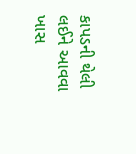કાપડની થેલી લઈને આવવા ખાસ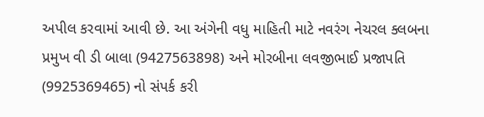અપીલ કરવામાં આવી છે. આ અંગેની વધુ માહિતી માટે નવરંગ નેચરલ ક્લબના પ્રમુખ વી ડી બાલા (9427563898) અને મોરબીના લવજીભાઈ પ્રજાપતિ (9925369465) નો સંપર્ક કરી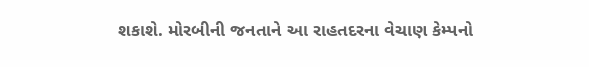શકાશે. મોરબીની જનતાને આ રાહતદરના વેચાણ કેમ્પનો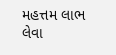મહત્તમ લાભ લેવા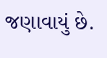જણાવાયું છે.